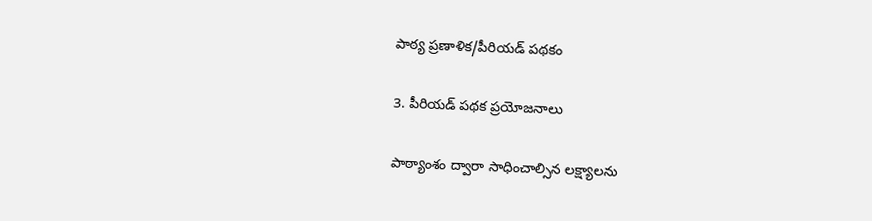పాఠ్య ప్రణాళిక/పీరియడ్ పథకం

3. పీరియడ్ పథక ప్రయోజనాలు

పాఠ్యాంశం ద్వారా సాధించాల్సిన లక్ష్యాలను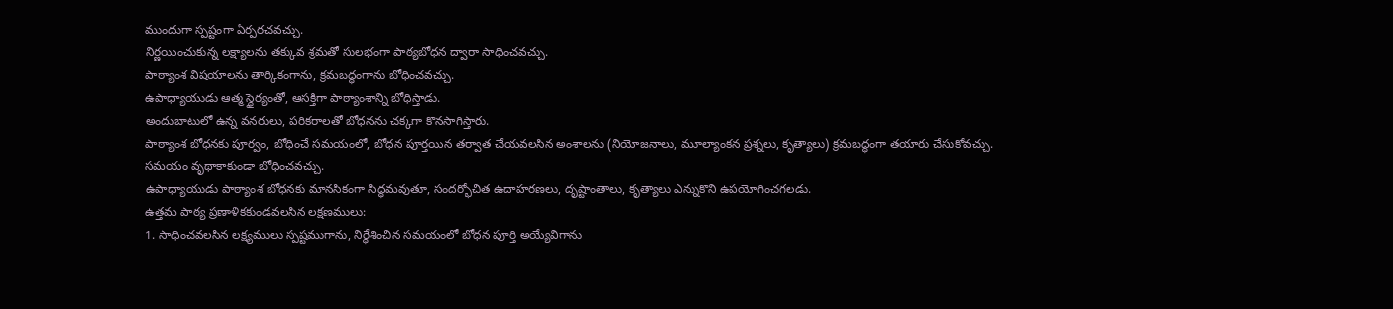ముందుగా స్పష్టంగా ఏర్పరచవచ్చు.
నిర్ణయించుకున్న లక్ష్యాలను తక్కువ శ్రమతో సులభంగా పాఠ్యబోధన ద్వారా సాధించవచ్చు.
పాఠ్యాంశ విషయాలను తార్కికంగాను, క్రమబద్ధంగాను బోధించవచ్చు.
ఉపాధ్యాయుడు ఆత్మ స్థైర్యంతో, ఆసక్తిగా పాఠ్యాంశాన్ని బోధిస్తాడు.
అందుబాటులో ఉన్న వనరులు, పరికరాలతో బోధనను చక్కగా కొనసాగిస్తారు.
పాఠ్యాంశ బోధనకు పూర్వం, బోధించే సమయంలో, బోధన పూర్తయిన తర్వాత చేయవలసిన అంశాలను (నియోజనాలు, మూల్యాంకన ప్రశ్నలు, కృత్యాలు) క్రమబద్ధంగా తయారు చేసుకోవచ్చు.
సమయం వృథాకాకుండా బోధించవచ్చు.
ఉపాధ్యాయుడు పాఠ్యాంశ బోధనకు మానసికంగా సిద్ధమవుతూ, సందర్భోచిత ఉదాహరణలు, దృష్టాంతాలు, కృత్యాలు ఎన్నుకొని ఉపయోగించగలడు.
ఉత్తమ పాఠ్య ప్రణాళికకుండవలసిన లక్షణములు:
1. సాధించవలసిన లక్ష్యములు స్పష్టముగాను, నిర్ధేశించిన సమయంలో బోధన పూర్తి అయ్యేవిగాను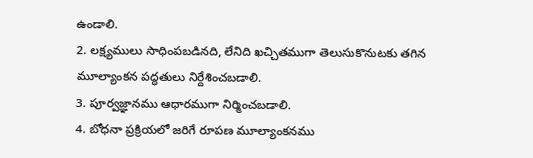ఉండాలి.
2. లక్ష్యములు సాధింపబడినది, లేనిది ఖచ్చితముగా తెలుసుకొనుటకు తగిన మూల్యాంకన పద్ధతులు నిర్దేశించబడాలి.
3. పూర్వజ్ఞానము ఆధారముగా నిర్మించబడాలి.
4. బోధనా ప్రక్రియలో జరిగే రూపణ మూల్యాంకనము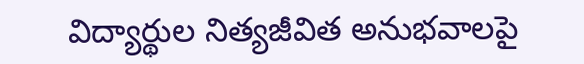విద్యార్థుల నిత్యజీవిత అనుభవాలపై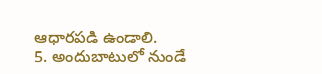ఆధారపడి ఉండాలి.
5. అందుబాటులో నుండే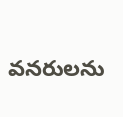వనరులను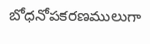బోధనోపకరణములుగా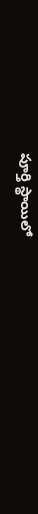పూర్తి స్థాయిలో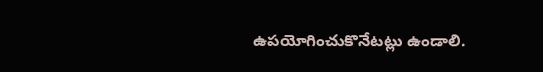ఉపయోగించుకొనేటట్లు ఉండాలి.